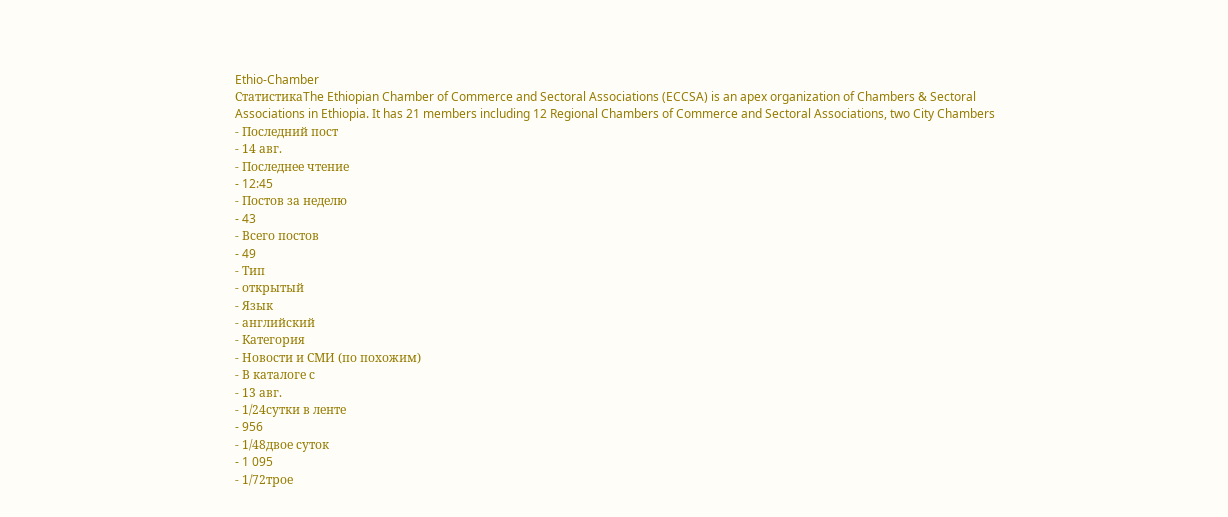Ethio-Chamber
СтатистикаThe Ethiopian Chamber of Commerce and Sectoral Associations (ECCSA) is an apex organization of Chambers & Sectoral Associations in Ethiopia. It has 21 members including 12 Regional Chambers of Commerce and Sectoral Associations, two City Chambers
- Последний пост
- 14 авг.
- Последнее чтение
- 12:45
- Постов за неделю
- 43
- Всего постов
- 49
- Тип
- открытый
- Язык
- английский
- Категория
- Новости и СМИ (по похожим)
- В каталоге с
- 13 авг.
- 1/24сутки в ленте
- 956
- 1/48двое суток
- 1 095
- 1/72трое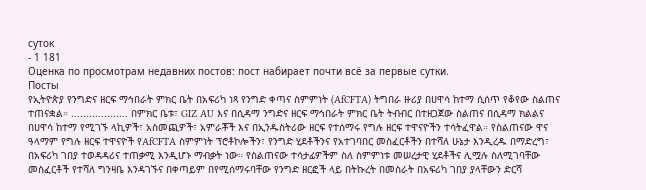суток
- 1 181
Оценка по просмотрам недавних постов: пост набирает почти всё за первые сутки.
Посты
የኢትዮጵያ የንግድና ዘርፍ ማኅበራት ምክር ቤት በአፍሪካ ነጻ የንግድ ቀጣና ስምምነት (AfCFTA) ትግበራ ዙሪያ በሀዋሳ ከተማ ሲሰጥ የቆየው ስልጠና ተጠናቋል። ................... በምክር ቤቱ፣ GIZ AU እና በሲዳማ ንግድና ዘርፍ ማኅበራት ምክር ቤት ትብብር በተዘጋጀው ስልጠና በሲዳማ ክልልና በሀዋሳ ከተማ የሚገኙ ላኪዎች፣ አስመጪዎች፣ አምራቾች እና በኢንዱስትሪው ዘርፍ የተሰማሩ የግሉ ዘርፍ ተዋናዮችን ተሳትፈዋል። የስልጠናው ዋና ዓላማም የግሉ ዘርፍ ተዋናዮች የAfCFTA ስምምነት ፕሮቶኮሎችን፣ የንግድ ሂደቶችንና የአተገባበር መስፈርቶችን በተሻለ ሁኔታ እንዲረዱ በማድረግ፣ በአፍሪካ ገበያ ተወዳዳሪና ተጠቃሚ እንዲሆኑ ማብቃት ነው። የስልጠናው ተሳታፊዎችም ስለ ስምምነቱ መሠረታዊ ሂደቶችና ሊሟሉ ስለሚገባቸው መስፈርቶች የተሻለ ግንዛቤ እንዳገኙና በቀጣይም በየሚሰማሩባቸው የንግድ ዘርፎች ላይ በትኩረት በመስራት በአፍሪካ ገበያ ያላቸውን ድርሻ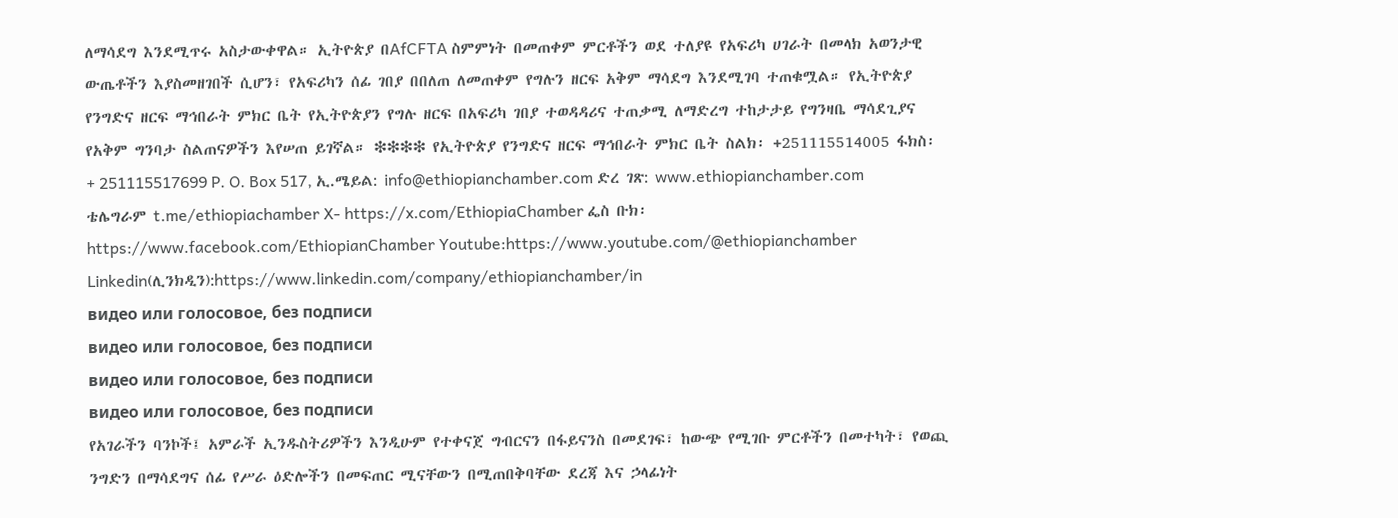ለማሳደግ እንደሚጥሩ አስታውቀዋል። ኢትዮጵያ በAfCFTA ስምምነት በመጠቀም ምርቶችን ወደ ተለያዩ የአፍሪካ ሀገራት በመላክ አወንታዊ ውጤቶችን እያስመዘገበች ሲሆን፣ የአፍሪካን ሰፊ ገበያ በበለጠ ለመጠቀም የግሉን ዘርፍ አቅም ማሳደግ እንደሚገባ ተጠቁሟል። የኢትዮጵያ የንግድና ዘርፍ ማኅበራት ምክር ቤት የኢትዮጵያን የግሉ ዘርፍ በአፍሪካ ገበያ ተወዳዳሪና ተጠቃሚ ለማድረግ ተከታታይ የግንዛቤ ማሳደጊያና የአቅም ግንባታ ስልጠናዎችን እየሠጠ ይገኛል። ❇❇❇❇ የኢትዮጵያ የንግድና ዘርፍ ማኅበራት ምክር ቤት ስልክ፡ +251115514005 ፋክስ፡ + 251115517699 P. O. Box 517, ኢ.ሜይል: info@ethiopianchamber.com ድረ ገጽ: www.ethiopianchamber.com ቴሌግራም t.me/ethiopiachamber X- https://x.com/EthiopiaChamber ፌስ ቡክ፡ https://www.facebook.com/EthiopianChamber Youtube:https://www.youtube.com/@ethiopianchamber Linkedin(ሊንክዲን):https://www.linkedin.com/company/ethiopianchamber/in
видео или голосовое, без подписи
видео или голосовое, без подписи
видео или голосовое, без подписи
видео или голосовое, без подписи
የአገራችን ባንኮች፤ አምራች ኢንዱስትሪዎችን እንዲሁም የተቀናጀ ግብርናን በፋይናንስ በመደገፍ፣ ከውጭ የሚገቡ ምርቶችን በመተካት፣ የወጪ ንግድን በማሳደግና ሰፊ የሥራ ዕድሎችን በመፍጠር ሚናቸውን በሚጠበቅባቸው ደረጃ እና ኃላፊነት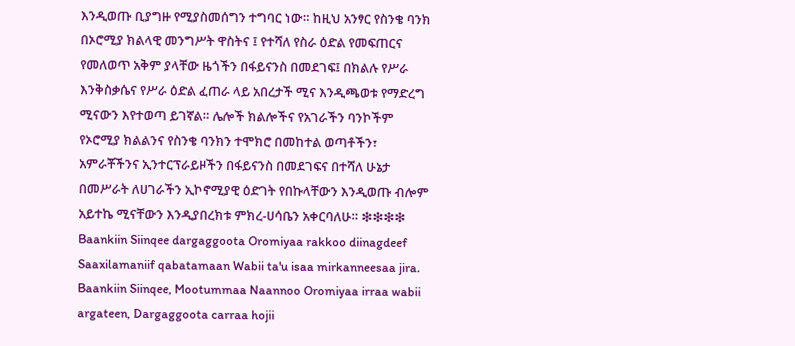እንዲወጡ ቢያግዙ የሚያስመሰግን ተግባር ነው። ከዚህ አንፃር የስንቄ ባንክ በኦሮሚያ ክልላዊ መንግሥት ዋስትና ፤ የተሻለ የስራ ዕድል የመፍጠርና የመለወጥ አቅም ያላቸው ዜጎችን በፋይናንስ በመደገፍ፤ በክልሉ የሥራ እንቅስቃሴና የሥራ ዕድል ፈጠራ ላይ አበረታች ሚና እንዲጫወቱ የማድረግ ሚናውን እየተወጣ ይገኛል። ሌሎች ክልሎችና የአገራችን ባንኮችም የኦሮሚያ ክልልንና የስንቄ ባንክን ተሞክሮ በመከተል ወጣቶችን፣ አምራቾችንና ኢንተርፕራይዞችን በፋይናንስ በመደገፍና በተሻለ ሁኔታ በመሥራት ለሀገራችን ኢኮኖሚያዊ ዕድገት የበኩላቸውን እንዲወጡ ብሎም አይተኬ ሚናቸውን እንዲያበረክቱ ምክረ-ሀሳቤን አቀርባለሁ። ❇❇❇❇ Baankiin Siinqee dargaggoota Oromiyaa rakkoo diinagdeef Saaxilamaniif qabatamaan Wabii ta'u isaa mirkanneesaa jira. Baankiin Siinqee, Mootummaa Naannoo Oromiyaa irraa wabii argateen, Dargaggoota carraa hojii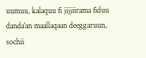uumuu, kalaquu fi jijjiirama fiduu danda’an maallaqaan deeggaruun, sochii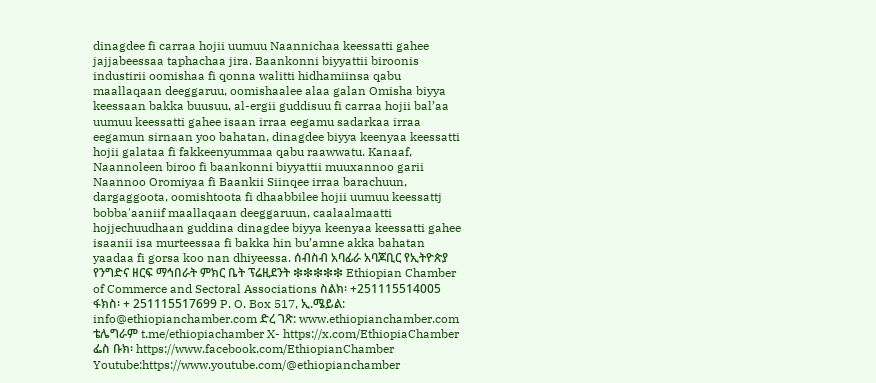dinagdee fi carraa hojii uumuu Naannichaa keessatti gahee jajjabeessaa taphachaa jira. Baankonni biyyattii biroonis industirii oomishaa fi qonna walitti hidhamiinsa qabu maallaqaan deeggaruu, oomishaalee alaa galan Omisha biyya keessaan bakka buusuu, al-ergii guddisuu fi carraa hojii bal’aa uumuu keessatti gahee isaan irraa eegamu sadarkaa irraa eegamun sirnaan yoo bahatan, dinagdee biyya keenyaa keessatti hojii galataa fi fakkeenyummaa qabu raawwatu. Kanaaf, Naannoleen biroo fi baankonni biyyattii muuxannoo garii Naannoo Oromiyaa fi Baankii Siinqee irraa barachuun, dargaggoota, oomishtoota fi dhaabbilee hojii uumuu keessattj bobba'aaniif maallaqaan deeggaruun, caalaalmaatti hojjechuudhaan guddina dinagdee biyya keenyaa keessatti gahee isaanii isa murteessaa fi bakka hin bu’amne akka bahatan yaadaa fi gorsa koo nan dhiyeessa. ሰብስብ አባፊራ አባጆቢር የኢትዮጵያ የንግድና ዘርፍ ማኅበራት ምክር ቤት ፕሬዚደንት ❇❇❇❇❇ Ethiopian Chamber of Commerce and Sectoral Associations ስልክ፡ +251115514005 ፋክስ፡ + 251115517699 P. O. Box 517, ኢ.ሜይል: info@ethiopianchamber.com ድረ ገጽ: www.ethiopianchamber.com ቴሌግራም t.me/ethiopiachamber X- https://x.com/EthiopiaChamber ፌስ ቡክ፡ https://www.facebook.com/EthiopianChamber Youtube:https://www.youtube.com/@ethiopianchamber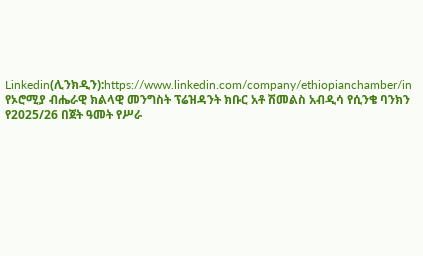Linkedin(ሊንክዲን):https://www.linkedin.com/company/ethiopianchamber/in
የኦሮሚያ ብሔራዊ ክልላዊ መንግስት ፕሬዝዳንት ክቡር አቶ ሽመልስ አብዲሳ የሲንቄ ባንክን የ2025/26 በጀት ዓመት የሥራ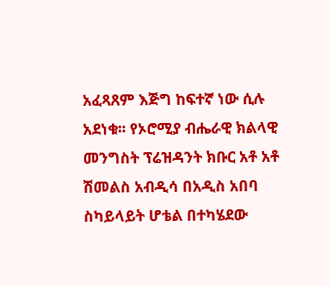አፈጻጸም እጅግ ከፍተኛ ነው ሲሉ አደነቁ፡፡ የኦሮሚያ ብሔራዊ ክልላዊ መንግስት ፕሬዝዳንት ክቡር አቶ አቶ ሽመልስ አብዲሳ በአዲስ አበባ ስካይላይት ሆቴል በተካሄደው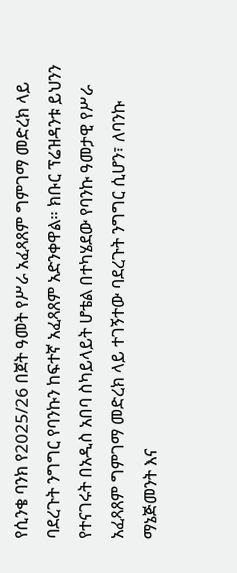የሲንቄ ባንክ የ2025/26 በጀት ዓመት የሥራ አፈጻጸም ግምገማ መድረክ ላይ ባደረጉት ንግግር የባንኩን ከፍተኛ አፈጻጸም አድንቀዋል። ክቡር ፕሬዝዳንቱ ይህንን የተናገሩት በአዲስ አበባ ስካይላይት ሆቴል በተካሄደው የባንኩ ዓመታዊ የሥራ አፈጻጸም ግምገማ መድረክ ላይ ተገኝተው ባደረጉት ንግግር ሲሆን፣ ለባንኩ ማኔጅመንት እና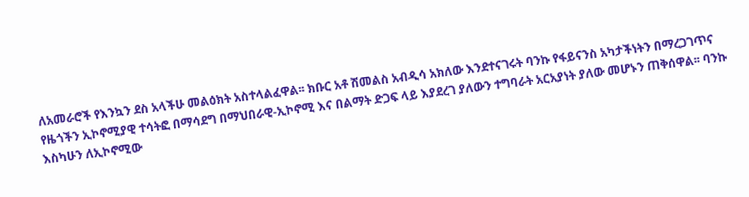ለአመራሮች የእንኳን ደስ አላችሁ መልዕክት አስተላልፈዋል፡፡ ክቡር አቶ ሽመልስ አብዲሳ አክለው እንደተናገሩት ባንኩ የፋይናንስ አካታችነትን በማረጋገጥና የዜጎችን ኢኮኖሚያዊ ተሳትፎ በማሳደግ በማህበራዊ-ኢኮኖሚ እና በልማት ድጋፍ ላይ እያደረገ ያለውን ተግባራት አርአያነት ያለው መሆኑን ጠቅሰዋል፡፡ ባንኩ እስካሁን ለኢኮኖሚው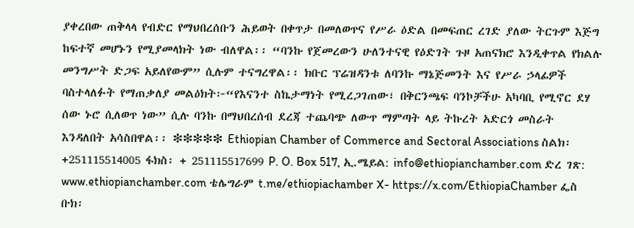ያቀረበው ጠቅላላ የብድር የማህበረሰቡን ሕይወት በቀጥታ በመለወጥና የሥራ ዕድል በመፍጠር ረገድ ያለው ትርጉም እጅግ ከፍተኛ መሆኑን የሚያመላክት ነው ብለዋል፡፡ “ባንኩ የጀመረውን ሁለንተናዊ የዕድገት ጉዞ አጠናክሮ እንዲቀጥል የክልሉ መንግሥት ድጋፍ አይለየውም” ሲሉም ተናግረዋል፡፡ ክቡር ፕሬዝዳንቱ ለባንኩ ማኔጅመንት እና የሥራ ኃላፊዎች ባስተላለፉት የማጠቃለያ መልዕክት፦“የእናንተ ስኬታማነት የሚረጋገጠው፣ በቅርንጫፍ ባንኮቻችሁ አካባቢ የሚኖር ደሃ ሰው ኑሮ ሲለወጥ ነው” ሲሉ ባንኩ በማህበረሰብ ደረጃ ተጨባጭ ለውጥ ማምጣት ላይ ትኩረት አድርጎ መስራት እንዳለበት አሳስበዋል፡፡ ❇❇❇❇❇ Ethiopian Chamber of Commerce and Sectoral Associations ስልክ፡ +251115514005 ፋክስ፡ + 251115517699 P. O. Box 517, ኢ.ሜይል: info@ethiopianchamber.com ድረ ገጽ: www.ethiopianchamber.com ቴሌግራም t.me/ethiopiachamber X- https://x.com/EthiopiaChamber ፌስ ቡክ፡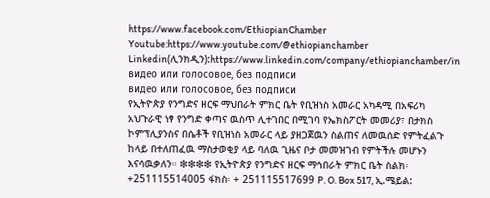https://www.facebook.com/EthiopianChamber Youtube:https://www.youtube.com/@ethiopianchamber Linkedin(ሊንክዲን):https://www.linkedin.com/company/ethiopianchamber/in
видео или голосовое, без подписи
видео или голосовое, без подписи
የኢትዮጵያ የንግድና ዘርፍ ማህበራት ምክር ቤት የቢዝነስ አመራር አካዳሚ በአፍሪካ አህጉራዊ ነፃ የንግድ ቀጣና ዉስጥ ሊተገበር በሚገባ የኤክስፖርት መመሪያ፣ በታክስ ኮምፕሊያንስና በሴቶች የቢዝነስ አመራር ላይ ያዘጋጀዉን ስልጠና ለመዉሰድ የምትፈልጉ ከላይ በተለጠፈዉ ማስታወቂያ ላይ ባለዉ ጊዜና ቦታ መመዝገብ የምትችሉ መሆኑን እናሳዉቃለን። ❇❇❇❇ የኢትዮጵያ የንግድና ዘርፍ ማኅበራት ምክር ቤት ስልክ፡ +251115514005 ፋክስ፡ + 251115517699 P. O. Box 517, ኢ.ሜይል: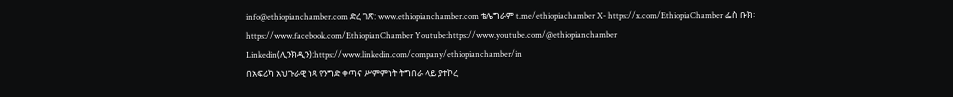info@ethiopianchamber.com ድረ ገጽ: www.ethiopianchamber.com ቴሌግራም t.me/ethiopiachamber X- https://x.com/EthiopiaChamber ፌስ ቡክ፡ https://www.facebook.com/EthiopianChamber Youtube:https://www.youtube.com/@ethiopianchamber Linkedin(ሊንክዲን):https://www.linkedin.com/company/ethiopianchamber/in
በአፍሪካ አህጉራዊ ነጻ የንግድ ቀጣና ሥምምነት ትግበራ ላይ ያተኮረ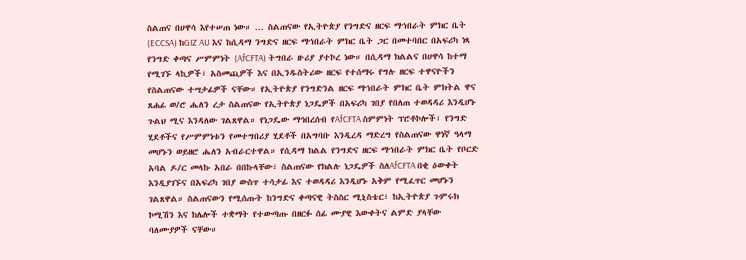ስልጠና በሀዋሳ እየተሠጠ ነው። ... ስልጠናው የኢትዮጵያ የንግድና ዘርፍ ማኀበራት ምክር ቤት (ECCSA) ከGIZ AU እና ከሲዳማ ንግድና ዘርፍ ማኀበራት ምክር ቤት ጋር በመተባበር በአፍሪካ ነጻ የንግድ ቀጣና ሥምምነት (AfCFTA) ትግበራ ዙሪያ ያተኮረ ነው። በሲዳማ ክልልና በሀዋሳ ከተማ የሚገኙ ላኪዎች፣ አስመጪዎች እና በኢንዱስትሪው ዘርፍ የተሰማሩ የግሉ ዘርፍ ተዋናዮችን የስልጠናው ተሣታፊዎች ናቸው። የኢትዮጵያ የንግድንል ዘርፍ ማኀበራት ምክር ቤት ምክትል ዋና ጸሐፊ ወ/ሮ ሔለን ረታ ስልጠናው የኢትዮጵያ ነጋዴዎች በአፍሪካ ገበያ የበለጠ ተወዳዳሪ እንዲሆኑ ጉልህ ሚና እንዳለው ገልጸዋል። የነጋዴው ማኅበረሰብ የAfCFTA ስምምነት ፕሮቶኮሎች፣ የንግድ ሂደቶችና የሥምምነቱን የመተግበሪያ ሂደቶች በአግባቡ እንዲረዳ ማድረግ የስልጠናው ዋነኛ ዓላማ መሆኑን ወይዘሮ ሔለን አብራርተዋል። የሲዳማ ክልል የንግድና ዘርፍ ማኀበራት ምክር ቤት የቦርድ አባል ዶ/ር መላኩ አበራ በበኩላቸው፣ ስልጠናው የክልሉ ነጋዴዎች ስለAfCFTA በቂ ዕውቀት እንዲያገኙና በአፍሪካ ገበያ ውስጥ ተሳታፊ እና ተወዳዳሪ እንዲሆኑ አቅም የሚፈጥር መሆኑን ገልጸዋል። ስልጠናውን የሚሰጡት ከንግድና ቀጣናዊ ትስስር ሚኒስቴር፣ ከኢትዮጵያ ጉምሩክ ኮሚሽን እና ከሌሎች ተቋማት የተውጣጡ በዘርፉ ሰፊ ሙያዊ እውቀትና ልምድ ያላቸው ባለሙያዎች ናቸው።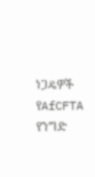ነጋዴዎች የAfCFTA የንግድ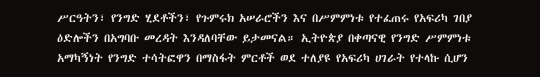ሥርዓትን፣ የንግድ ሂደቶችን፣ የጉምሩክ አሠራሮችን እና በሥምምነቱ የተፈጠሩ የአፍሪካ ገበያ ዕድሎችን በአግባቡ መረዳት እንዳለባቸው ይታመናል። ኢትዮጵያ በቀጣናዊ የንግድ ሥምምነቱ አማካኝነት የንግድ ተሳትፎዋን በማስፋት ምርቶች ወደ ተለያዩ የአፍሪካ ሀገራት የተላኩ ሲሆን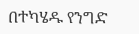በተካሄዱ የንግድ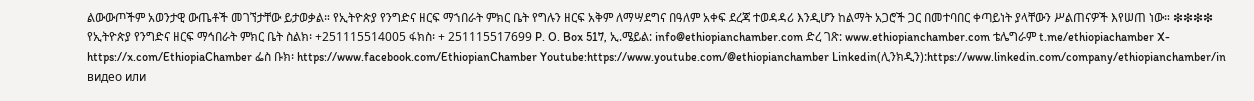ልውውጦችም አወንታዊ ውጤቶች መገኘታቸው ይታወቃል። የኢትዮጵያ የንግድና ዘርፍ ማኀበራት ምክር ቤት የግሉን ዘርፍ አቅም ለማሣደግና በዓለም አቀፍ ደረጃ ተወዳዳሪ እንዲሆን ከልማት አጋሮች ጋር በመተባበር ቀጣይነት ያላቸውን ሥልጠናዎች እየሠጠ ነው። ❇❇❇❇ የኢትዮጵያ የንግድና ዘርፍ ማኅበራት ምክር ቤት ስልክ፡ +251115514005 ፋክስ፡ + 251115517699 P. O. Box 517, ኢ.ሜይል: info@ethiopianchamber.com ድረ ገጽ: www.ethiopianchamber.com ቴሌግራም t.me/ethiopiachamber X- https://x.com/EthiopiaChamber ፌስ ቡክ፡ https://www.facebook.com/EthiopianChamber Youtube:https://www.youtube.com/@ethiopianchamber Linkedin(ሊንክዲን):https://www.linkedin.com/company/ethiopianchamber/in
видео или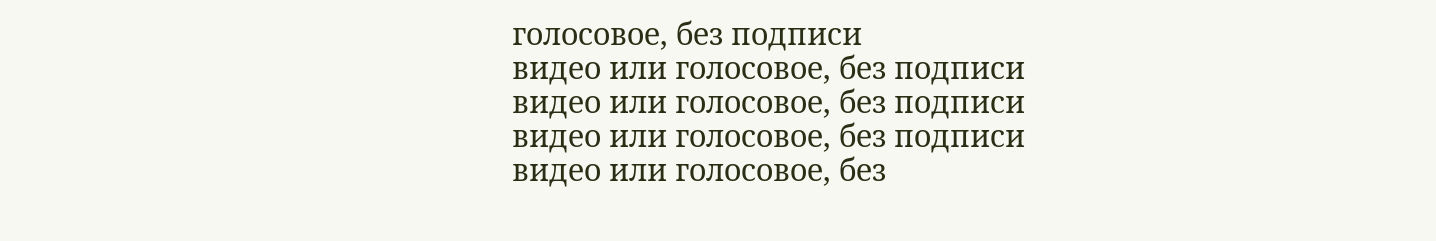голосовое, без подписи
видео или голосовое, без подписи
видео или голосовое, без подписи
видео или голосовое, без подписи
видео или голосовое, без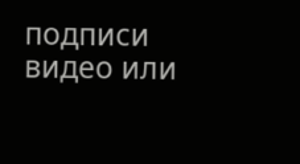подписи
видео или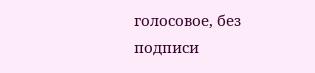голосовое, без подписи